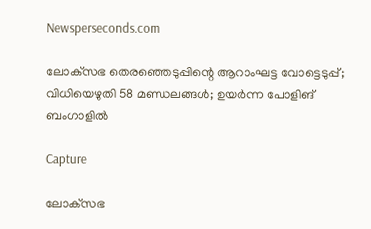Newsperseconds.com

ലോക്‌സഭ തെരഞ്ഞെടുപ്പിന്റെ ആറാംഘട്ട വോട്ടെടുപ്പ്; വിധിയെഴുതി 58 മണ്ഡലങ്ങള്‍; ഉയര്‍ന്ന പോളിങ് ബംഗാളില്‍

Capture

ലോക്‌സഭ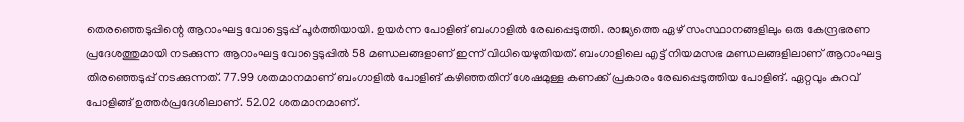തെരഞ്ഞെടുപ്പിന്റെ ആറാംഘട്ട വോട്ടെടുപ്പ് പൂര്‍ത്തിയായി. ഉയര്‍ന്ന പോളിങ് ബംഗാളില്‍ രേഖപ്പെടുത്തി. രാജ്യത്തെ ഏഴ് സംസ്ഥാനങ്ങളിലും ഒരു കേന്ദ്രഭരണ പ്രദേശത്തുമായി നടക്കുന്ന ആറാംഘട്ട വോട്ടെടുപ്പില്‍ 58 മണ്ഡലങ്ങളാണ് ഇന്ന് വിധിയെഴുതിയത്. ബംഗാളിലെ എട്ട് നിയമസഭ മണ്ഡലങ്ങളിലാണ് ആറാംഘട്ട തിരഞ്ഞെടുപ്പ് നടക്കുന്നത്. 77.99 ശതമാനമാണ് ബംഗാളില്‍ പോളിങ് കഴിഞ്ഞതിന് ശേഷമുള്ള കണക്ക് പ്രകാരം രേഖപ്പെടുത്തിയ പോളിങ്. ഏറ്റവും കുറവ് പോളിങ്ങ് ഉത്തര്‍പ്രദേശിലാണ്. 52.02 ശതമാനമാണ്.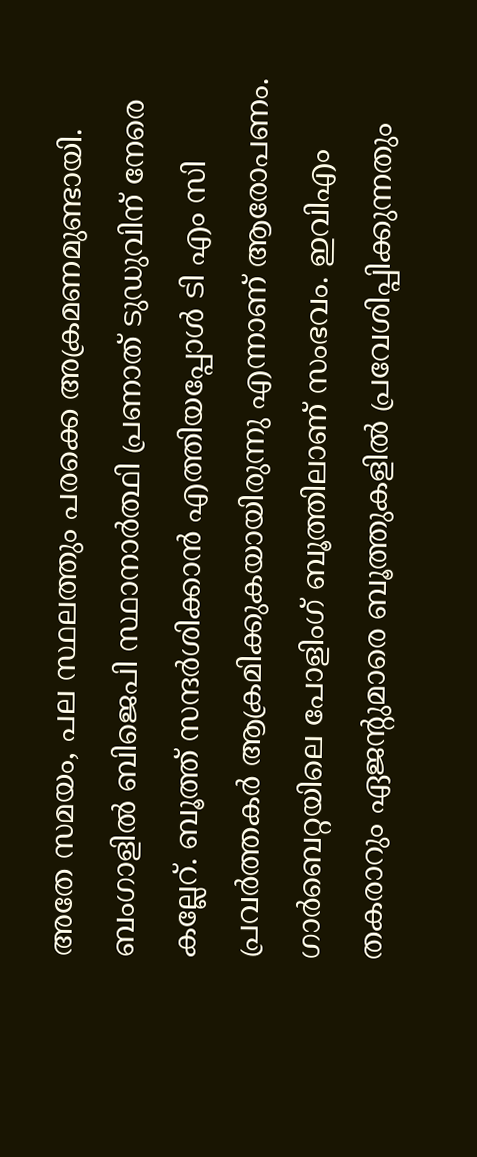അതേ സമയം, പല സ്ഥലത്തും പരക്കെ അക്രമണമുണ്ടായി. ബംഗാളില്‍ ബിജെപി സ്ഥാനാര്‍ത്ഥി പ്രണാത് ടുഡുവിന് നേരെ കല്ലേറ്. ബൂത്ത് സന്ദര്‍ശിക്കാന്‍ എത്തിയപ്പോള്‍ ടി എം സി പ്രവര്‍ത്തകര്‍ ആക്രമിക്കുകയായിരുന്നു എന്നാണ് ആരോപണം. ഗാര്‍ബെറ്റയിലെ പോളിംഗ് ബൂത്തിലാണ് സംഭവം. ഇവിഎം തകരാറും ഏജന്റുമാരെ ബൂത്തുകളില്‍ പ്രവേശിപ്പിക്കുന്നതും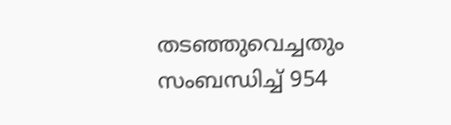തടഞ്ഞുവെച്ചതും സംബന്ധിച്ച് 954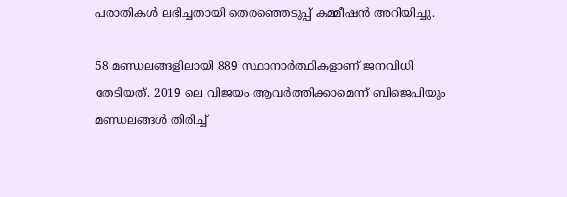പരാതികള്‍ ലഭിച്ചതായി തെരഞ്ഞെടുപ്പ് കമ്മീഷന്‍ അറിയിച്ചു.

58 മണ്ഡലങ്ങളിലായി 889 സ്ഥാനാര്‍ത്ഥികളാണ് ജനവിധി തേടിയത്. 2019 ലെ വിജയം ആവര്‍ത്തിക്കാമെന്ന് ബിജെപിയും മണ്ഡലങ്ങള്‍ തിരിച്ച്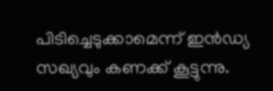പിടിച്ചെടുക്കാമെന്ന് ഇന്‍ഡ്യ സഖ്യവും കണക്ക് കൂട്ടുന്നു.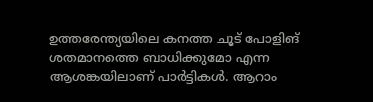ഉത്തരേന്ത്യയിലെ കനത്ത ചൂട് പോളിങ് ശതമാനത്തെ ബാധിക്കുമോ എന്ന ആശങ്കയിലാണ് പാര്‍ട്ടികള്‍. ആറാം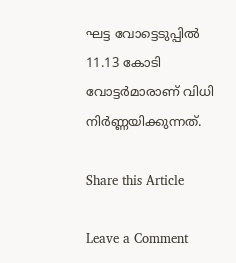ഘട്ട വോട്ടെടുപ്പില്‍ 11.13 കോടി വോട്ടര്‍മാരാണ് വിധി നിര്‍ണ്ണയിക്കുന്നത്.

Share this Article

Leave a Comment